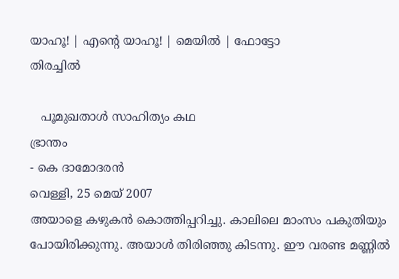യാഹൂ! | എന്‍റെ യാഹൂ! | മെയില്‍ | ഫോട്ടോ
തിരച്ചില്‍

   പൂമുഖതാള്‍ സാഹിത്യം കഥ
ഭ്രാന്തം
- കെ ദാമോദരന്‍
വെള്ളി, 25 മെയ് 2007
അയാളെ കഴുകന്‍ കൊത്തിപ്പറിച്ചു. കാലിലെ മാംസം പകുതിയും പോയിരിക്കുന്നു. അയാള്‍ തിരിഞ്ഞു കിടന്നു. ഈ വരണ്ട മണ്ണില്‍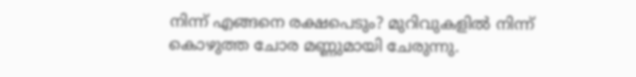നിന്ന് എങ്ങനെ രക്ഷപെടും? മുറിവുകളില്‍ നിന്ന് കൊഴുത്ത ചോര മണ്ണുമായി ചേരുന്നു.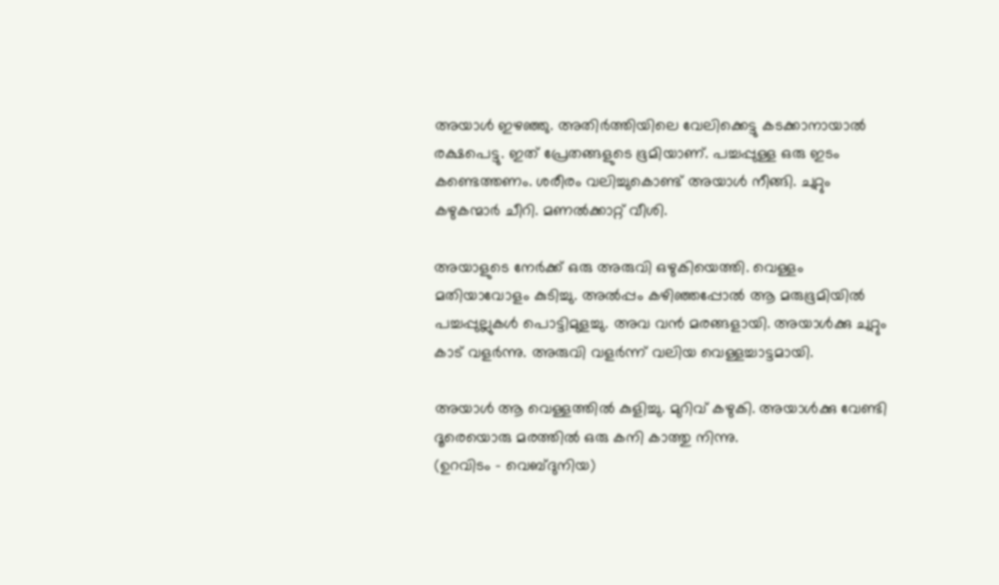അയാള്‍ ഇഴഞ്ഞു. അതിര്‍ത്തിയിലെ വേലിക്കെട്ടു കടക്കാനായാല്‍ രക്ഷപെട്ടു. ഇത് പ്രേതങ്ങളുടെ ഭൂമിയാണ്. പച്ചപ്പുള്ള ഒരു ഇടം കണ്ടെത്തണം. ശരീരം വലിച്ചുകൊണ്ട് അയാള്‍ നീങ്ങി. ചുറ്റും കഴുകന്മാര്‍ ചീറി. മണല്‍ക്കാറ്റ് വീശി.

അയാളുടെ നേര്‍ക്ക് ഒരു അരുവി ഒഴുകിയെത്തി. വെള്ളം മതിയാവോളം കുടിച്ചു. അല്‍പ്പം കഴിഞ്ഞപ്പോല്‍ ആ മരുഭൂമിയില്‍ പച്ചപ്പുല്ലുകള്‍ പൊട്ടിമുളച്ചു. അവ വന്‍ മരങ്ങളായി. അയാള്‍ക്കു ചുറ്റും കാട് വളര്‍ന്നു. അരുവി വളര്‍ന്ന് വലിയ വെള്ളച്ചാട്ടമായി.

അയാള്‍ ആ വെള്ളത്തില്‍ കുളിച്ചു. മുറിവ് കഴുകി. അയാള്‍ക്കു വേണ്ടി ദൂരെയൊരു മരത്തില്‍ ഒരു കനി കാത്തു നിന്നു.
(ഉറവിടം - വെബ്‌ദുനിയ)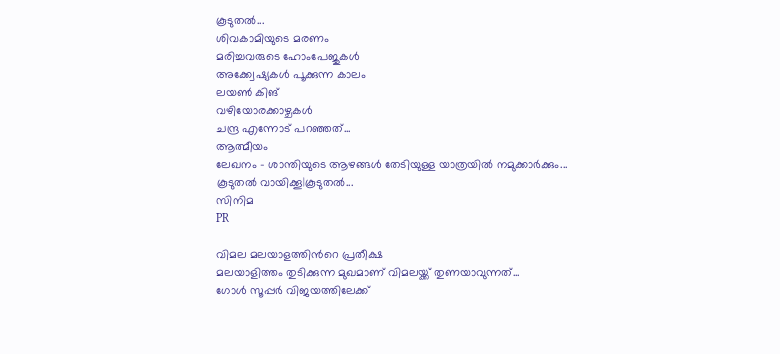കൂടുതല്‍...
ശിവകാമിയുടെ മരണം
മരിച്ചവരുടെ ഹോംപേജുകള്‍
അക്ക്വേഷ്യകള്‍ പൂക്കുന്ന കാലം
ലയണ്‍ കിങ്
വഴിയോരക്കാഴ്ചകള്‍
ചന്ദ്ര എന്നോട് പറഞ്ഞത്...
ആത്മീയം
ലേഖനം - ശാന്തിയുടെ ആഴങ്ങള്‍ തേടിയുള്ള യാത്രയില്‍ നമുക്കാര്‍ക്കും...
കൂടുതല്‍ വായിക്കൂ|കൂടുതല്‍...
സിനിമ
PR

വിമല മലയാളത്തിന്‍റെ പ്രതീക്ഷ
മലയാളിത്തം തുടിക്കുന്ന മുഖമാണ് വിമലയ്ക്ക് തുണയാവുന്നത്...
ഗോള്‍ സൂപ്പര്‍ വിജയത്തിലേക്ക്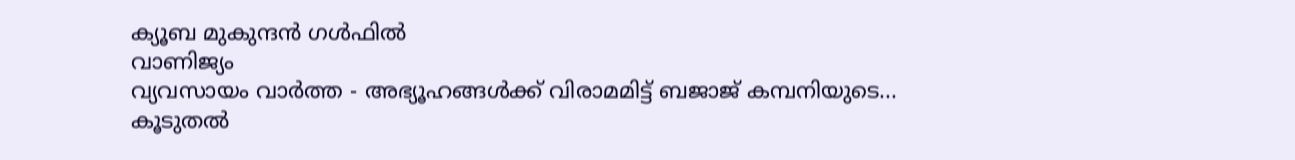ക്യൂബ മുകുന്ദന്‍ ഗള്‍ഫില്‍
വാണിജ്യം
വ്യവസായം വാര്‍ത്ത - അഭ്യൂഹങ്ങള്‍ക്ക് വിരാമമിട്ട് ബജാജ് കമ്പനിയുടെ...
കൂടുതല്‍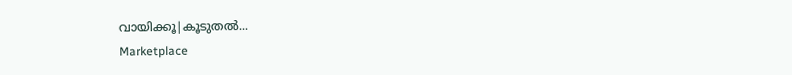വായിക്കൂ|കൂടുതല്‍...
Marketplace